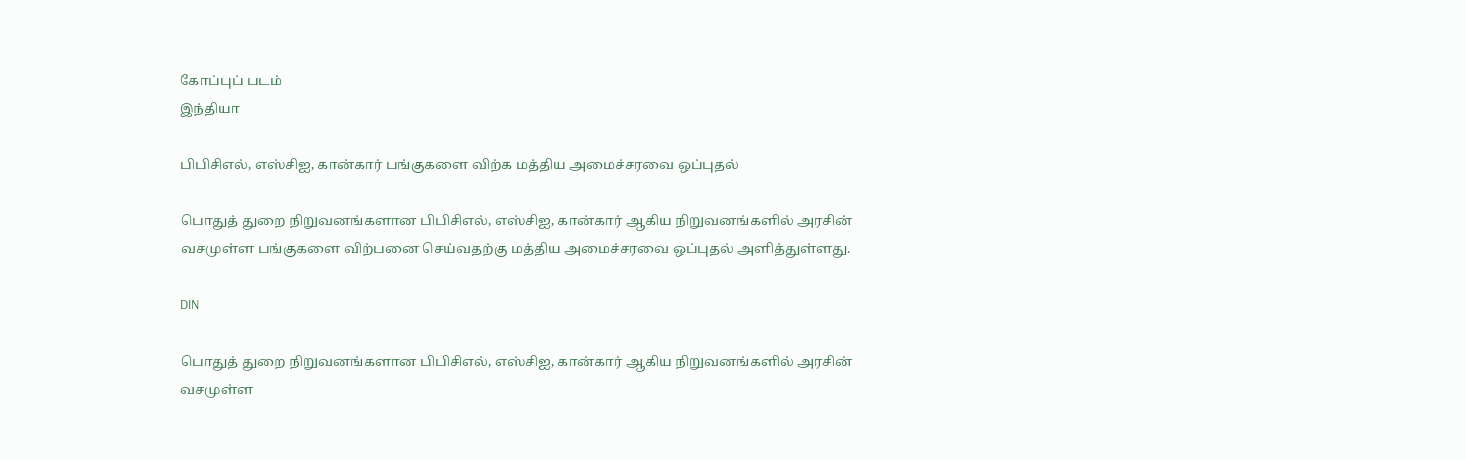கோப்புப் படம்
இந்தியா

பிபிசிஎல், எஸ்சிஐ, கான்கார் பங்குகளை விற்க மத்திய அமைச்சரவை ஒப்புதல்

பொதுத் துறை நிறுவனங்களான பிபிசிஎல், எஸ்சிஐ, கான்கார் ஆகிய நிறுவனங்களில் அரசின் வசமுள்ள பங்குகளை விற்பனை செய்வதற்கு மத்திய அமைச்சரவை ஒப்புதல் அளித்துள்ளது.

DIN

பொதுத் துறை நிறுவனங்களான பிபிசிஎல், எஸ்சிஐ, கான்கார் ஆகிய நிறுவனங்களில் அரசின் வசமுள்ள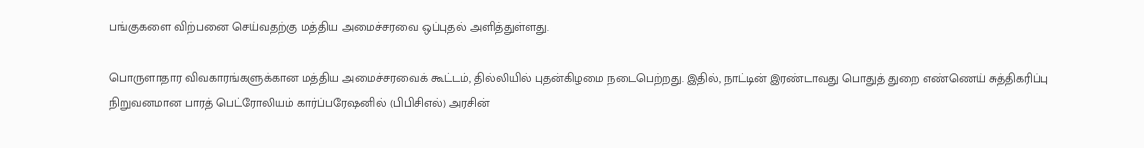பங்குகளை விற்பனை செய்வதற்கு மத்திய அமைச்சரவை ஒப்புதல் அளித்துள்ளது.

பொருளாதார விவகாரங்களுக்கான மத்திய அமைச்சரவைக் கூட்டம், தில்லியில் புதன்கிழமை நடைபெற்றது. இதில், நாட்டின் இரண்டாவது பொதுத் துறை எண்ணெய் சுத்திகரிப்பு நிறுவனமான பாரத் பெட்ரோலியம் கார்ப்பரேஷனில் (பிபிசிஎல்) அரசின்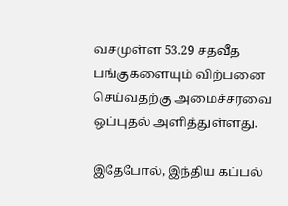வசமுள்ள 53.29 சதவீத பங்குகளையும் விற்பனை செய்வதற்கு அமைச்சரவை ஒப்புதல் அளித்துள்ளது.

இதேபோல், இந்திய கப்பல்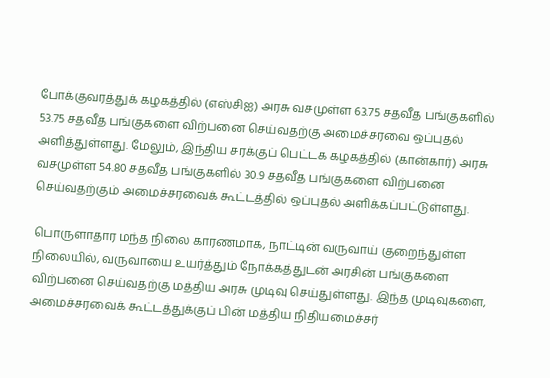போக்குவரத்துக் கழகத்தில் (எஸ்சிஐ) அரசு வசமுள்ள 63.75 சதவீத பங்குகளில் 53.75 சதவீத பங்குகளை விற்பனை செய்வதற்கு அமைச்சரவை ஒப்புதல் அளித்துள்ளது. மேலும், இந்திய சரக்குப் பெட்டக கழகத்தில் (கான்கார்) அரசு வசமுள்ள 54.80 சதவீத பங்குகளில் 30.9 சதவீத பங்குகளை விற்பனை செய்வதற்கும் அமைச்சரவைக் கூட்டத்தில் ஒப்புதல் அளிக்கப்பட்டுள்ளது.

பொருளாதார மந்த நிலை காரணமாக, நாட்டின் வருவாய் குறைந்துள்ள நிலையில், வருவாயை உயர்த்தும் நோக்கத்துடன் அரசின் பங்குகளை விற்பனை செய்வதற்கு மத்திய அரசு முடிவு செய்துள்ளது. இந்த முடிவுகளை, அமைச்சரவைக் கூட்டத்துக்குப் பின் மத்திய நிதியமைச்சர்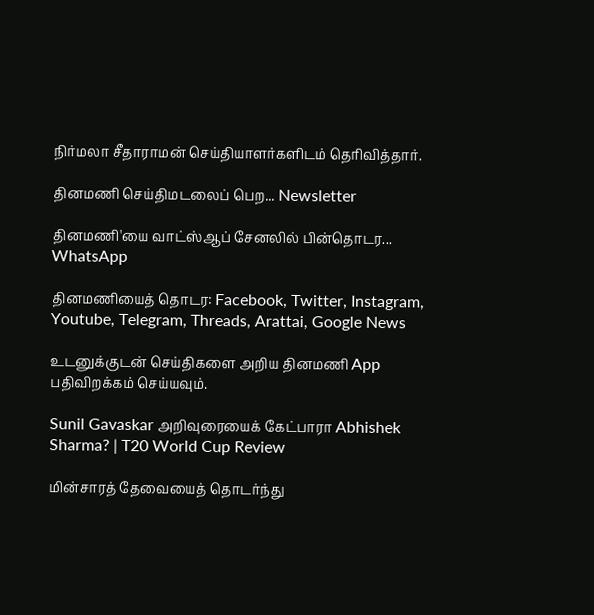நிர்மலா சீதாராமன் செய்தியாளர்களிடம் தெரிவித்தார்.

தினமணி செய்திமடலைப் பெற... Newsletter

தினமணி'யை வாட்ஸ்ஆப் சேனலில் பின்தொடர... WhatsApp

தினமணியைத் தொடர: Facebook, Twitter, Instagram, Youtube, Telegram, Threads, Arattai, Google News

உடனுக்குடன் செய்திகளை அறிய தினமணி App பதிவிறக்கம் செய்யவும்.

Sunil Gavaskar அறிவுரையைக் கேட்பாரா Abhishek Sharma? | T20 World Cup Review

மின்சாரத் தேவையைத் தொடர்ந்து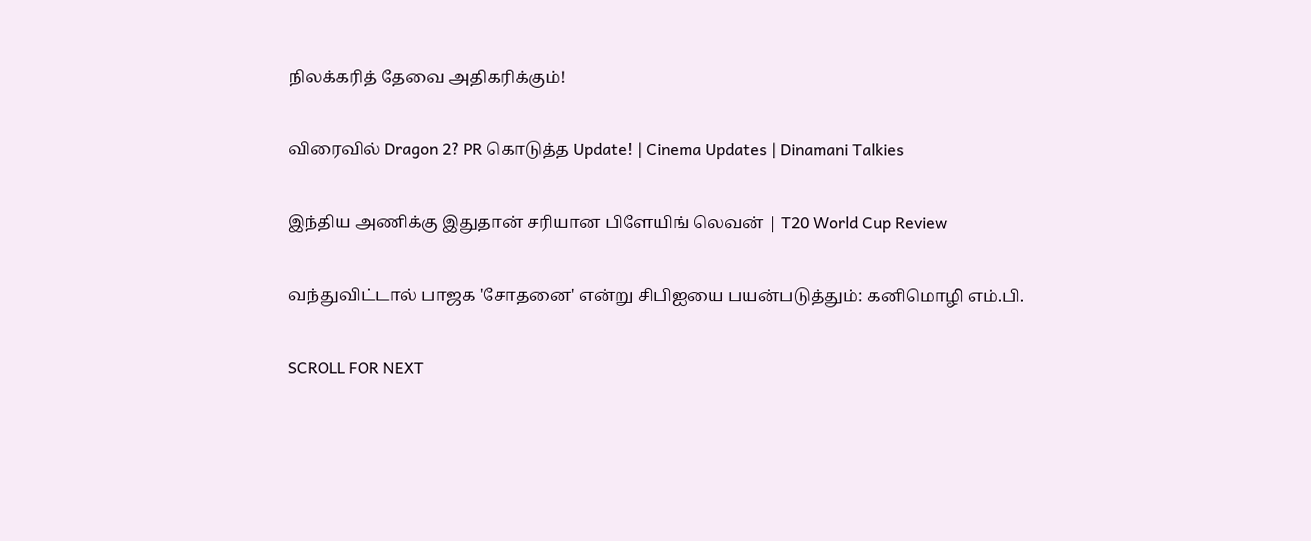நிலக்கரித் தேவை அதிகரிக்கும்!

விரைவில் Dragon 2? PR கொடுத்த Update! | Cinema Updates | Dinamani Talkies

இந்திய அணிக்கு இதுதான் சரியான பிளேயிங் லெவன் | T20 World Cup Review

வந்துவிட்டால் பாஜக 'சோதனை' என்று சிபிஐயை பயன்படுத்தும்: கனிமொழி எம்.பி.

SCROLL FOR NEXT